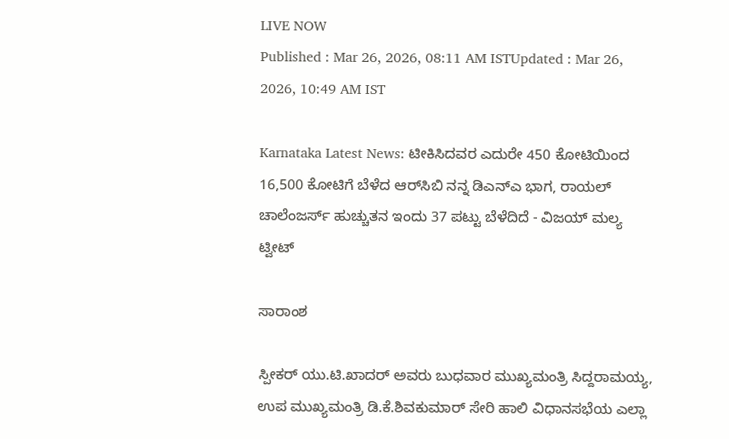LIVE NOW
Published : Mar 26, 2026, 08:11 AM ISTUpdated : Mar 26, 2026, 10:49 AM IST

Karnataka Latest News: ಟೀಕಿಸಿದವರ ಎದುರೇ 450 ಕೋಟಿಯಿಂದ 16,500 ಕೋಟಿಗೆ ಬೆಳೆದ ಆರ್‌ಸಿಬಿ ನನ್ನ ಡಿಎನ್‌ಎ ಭಾಗ, ರಾಯಲ್ ಚಾಲೆಂಜರ್ಸ್ ಹುಚ್ಚುತನ ಇಂದು 37 ಪಟ್ಟು ಬೆಳೆದಿದೆ - ವಿಜಯ್‌ ಮಲ್ಯ ಟ್ವೀಟ್

ಸಾರಾಂಶ

ಸ್ಪೀಕರ್‌ ಯು.ಟಿ.ಖಾದರ್‌ ಅವರು ಬುಧವಾರ ಮುಖ್ಯಮಂತ್ರಿ ಸಿದ್ದರಾಮಯ್ಯ, ಉಪ ಮುಖ್ಯಮಂತ್ರಿ ಡಿ.ಕೆ.ಶಿವಕುಮಾರ್‌ ಸೇರಿ ಹಾಲಿ ವಿಧಾನಸಭೆಯ ಎಲ್ಲಾ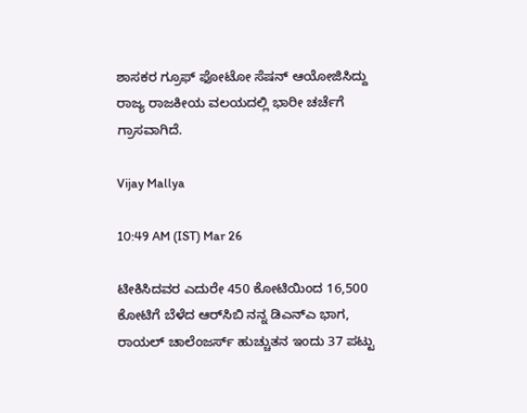ಶಾಸಕರ ಗ್ರೂಫ್‌ ಫೋಟೋ ಸೆಷನ್‌ ಆಯೋಜಿಸಿದ್ದು ರಾಜ್ಯ ರಾಜಕೀಯ ವಲಯದಲ್ಲಿ ಭಾರೀ ಚರ್ಚೆಗೆ ಗ್ರಾಸವಾಗಿದೆ.

Vijay Mallya

10:49 AM (IST) Mar 26

ಟೀಕಿಸಿದವರ ಎದುರೇ 450 ಕೋಟಿಯಿಂದ 16,500 ಕೋಟಿಗೆ ಬೆಳೆದ ಆರ್‌ಸಿಬಿ ನನ್ನ ಡಿಎನ್‌ಎ ಭಾಗ, ರಾಯಲ್ ಚಾಲೆಂಜರ್ಸ್ ಹುಚ್ಚುತನ ಇಂದು 37 ಪಟ್ಟು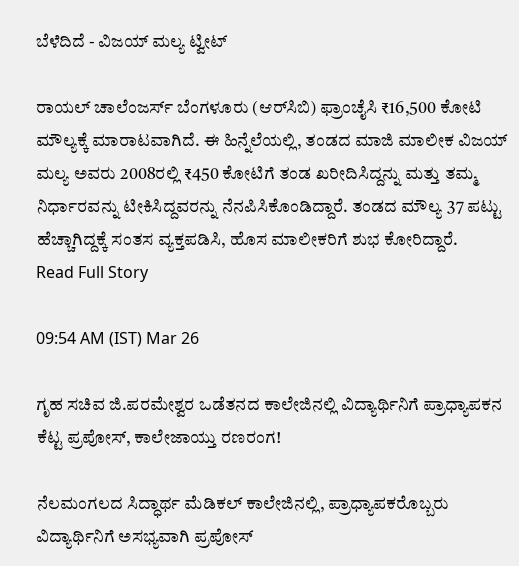ಬೆಳೆದಿದೆ - ವಿಜಯ್‌ ಮಲ್ಯ ಟ್ವೀಟ್

ರಾಯಲ್ ಚಾಲೆಂಜರ್ಸ್ ಬೆಂಗಳೂರು (ಆರ್‌ಸಿಬಿ) ಫ್ರಾಂಚೈಸಿ ₹16,500 ಕೋಟಿ ಮೌಲ್ಯಕ್ಕೆ ಮಾರಾಟವಾಗಿದೆ. ಈ ಹಿನ್ನೆಲೆಯಲ್ಲಿ, ತಂಡದ ಮಾಜಿ ಮಾಲೀಕ ವಿಜಯ್ ಮಲ್ಯ ಅವರು 2008ರಲ್ಲಿ ₹450 ಕೋಟಿಗೆ ತಂಡ ಖರೀದಿಸಿದ್ದನ್ನು ಮತ್ತು ತಮ್ಮ ನಿರ್ಧಾರವನ್ನು ಟೀಕಿಸಿದ್ದವರನ್ನು ನೆನಪಿಸಿಕೊಂಡಿದ್ದಾರೆ. ತಂಡದ ಮೌಲ್ಯ 37 ಪಟ್ಟು ಹೆಚ್ಚಾಗಿದ್ದಕ್ಕೆ ಸಂತಸ ವ್ಯಕ್ತಪಡಿಸಿ, ಹೊಸ ಮಾಲೀಕರಿಗೆ ಶುಭ ಕೋರಿದ್ದಾರೆ.
Read Full Story

09:54 AM (IST) Mar 26

ಗೃಹ ಸಚಿವ ಜಿ.ಪರಮೇಶ್ವರ ಒಡೆತನದ ಕಾಲೇಜಿನಲ್ಲಿ ವಿದ್ಯಾರ್ಥಿನಿಗೆ ಪ್ರಾಧ್ಯಾಪಕನ ಕೆಟ್ಟ ಪ್ರಪೋಸ್‌, ಕಾಲೇಜಾಯ್ತು ರಣರಂಗ!

ನೆಲಮಂಗಲದ ಸಿದ್ಧಾರ್ಥ ಮೆಡಿಕಲ್ ಕಾಲೇಜಿನಲ್ಲಿ, ಪ್ರಾಧ್ಯಾಪಕರೊಬ್ಬರು ವಿದ್ಯಾರ್ಥಿನಿಗೆ ಅಸಭ್ಯವಾಗಿ ಪ್ರಪೋಸ್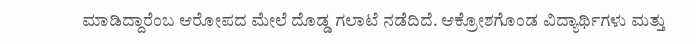ಮಾಡಿದ್ದಾರೆಂಬ ಆರೋಪದ ಮೇಲೆ ದೊಡ್ಡ ಗಲಾಟೆ ನಡೆದಿದೆ. ಆಕ್ರೋಶಗೊಂಡ ವಿದ್ಯಾರ್ಥಿಗಳು ಮತ್ತು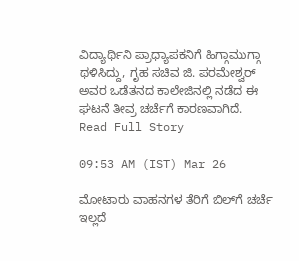ವಿದ್ಯಾರ್ಥಿನಿ ಪ್ರಾಧ್ಯಾಪಕನಿಗೆ ಹಿಗ್ಗಾಮುಗ್ಗಾ ಥಳಿಸಿದ್ದು, ಗೃಹ ಸಚಿವ ಜಿ. ಪರಮೇಶ್ವರ್ ಅವರ ಒಡೆತನದ ಕಾಲೇಜಿನಲ್ಲಿ ನಡೆದ ಈ ಘಟನೆ ತೀವ್ರ ಚರ್ಚೆಗೆ ಕಾರಣವಾಗಿದೆ.
Read Full Story

09:53 AM (IST) Mar 26

ಮೋಟಾರು ವಾಹನಗಳ ತೆರಿಗೆ ಬಿಲ್‌ಗೆ ಚರ್ಚೆ ಇಲ್ಲದೆ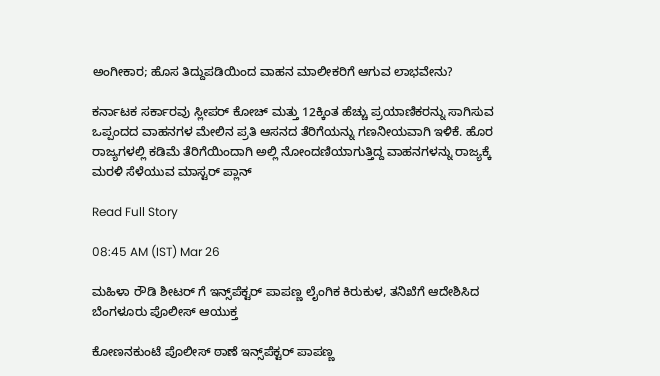ಅಂಗೀಕಾರ; ಹೊಸ ತಿದ್ದುಪಡಿಯಿಂದ ವಾಹನ ಮಾಲೀಕರಿಗೆ ಆಗುವ ಲಾಭವೇನು?

ಕರ್ನಾಟಕ ಸರ್ಕಾರವು ಸ್ಲೀಪರ್‌ ಕೋಚ್‌ ಮತ್ತು 12ಕ್ಕಿಂತ ಹೆಚ್ಚು ಪ್ರಯಾಣಿಕರನ್ನು ಸಾಗಿಸುವ ಒಪ್ಪಂದದ ವಾಹನಗಳ ಮೇಲಿನ ಪ್ರತಿ ಆಸನದ ತೆರಿಗೆಯನ್ನು ಗಣನೀಯವಾಗಿ ಇಳಿಕೆ. ಹೊರ ರಾಜ್ಯಗಳಲ್ಲಿ ಕಡಿಮೆ ತೆರಿಗೆಯಿಂದಾಗಿ ಅಲ್ಲಿ ನೋಂದಣಿಯಾಗುತ್ತಿದ್ದ ವಾಹನಗಳನ್ನು ರಾಜ್ಯಕ್ಕೆ ಮರಳಿ ಸೆಳೆಯುವ ಮಾಸ್ಟರ್ ಪ್ಲಾನ್

Read Full Story

08:45 AM (IST) Mar 26

ಮಹಿಳಾ ರೌಡಿ ಶೀಟರ್‌ ಗೆ ಇನ್ಸ್‌ಪೆಕ್ಟರ್ ಪಾಪಣ್ಣ ಲೈಂಗಿಕ ಕಿರುಕುಳ, ತನಿಖೆಗೆ ಆದೇಶಿಸಿದ ಬೆಂಗಳೂರು ಪೊಲೀಸ್ ಆಯುಕ್ತ

ಕೋಣನಕುಂಟೆ ಪೊಲೀಸ್ ಠಾಣೆ ಇನ್ಸ್‌ಪೆಕ್ಟರ್ ಪಾಪಣ್ಣ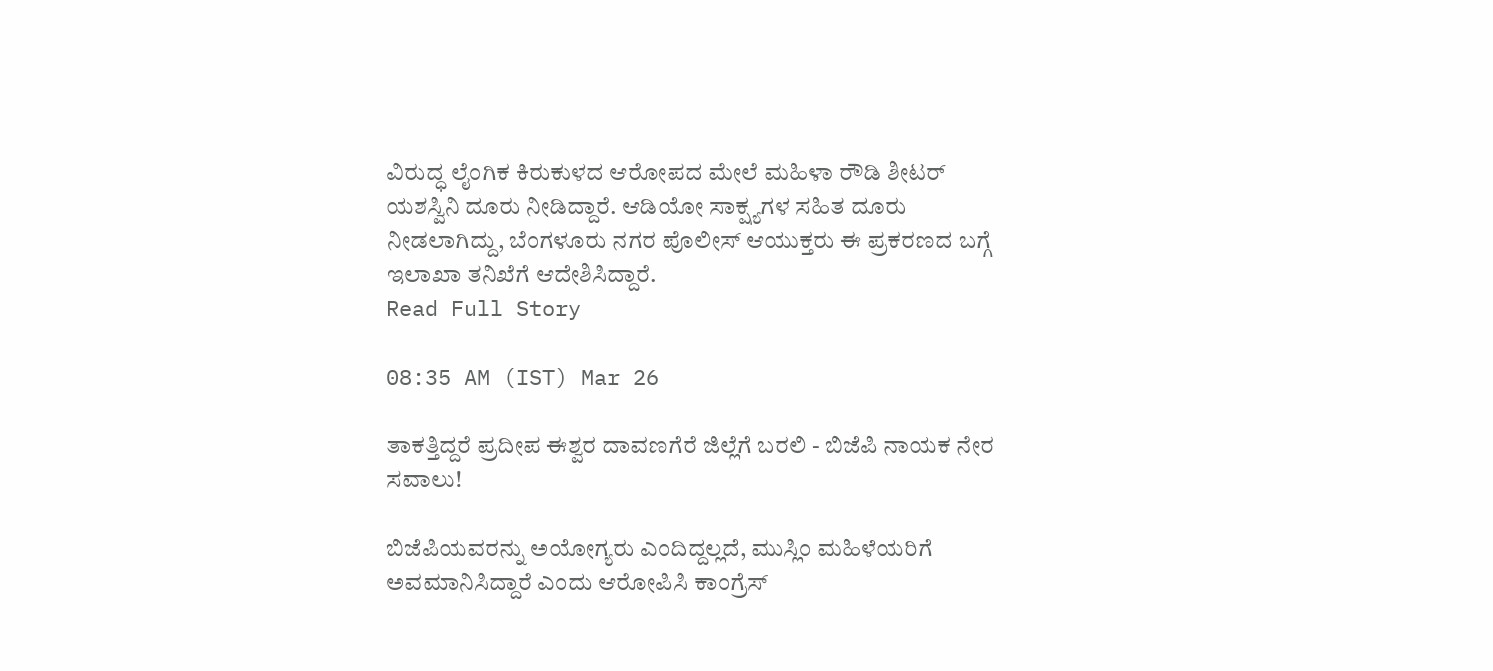ವಿರುದ್ಧ ಲೈಂಗಿಕ ಕಿರುಕುಳದ ಆರೋಪದ ಮೇಲೆ ಮಹಿಳಾ ರೌಡಿ ಶೀಟರ್ ಯಶಸ್ವಿನಿ ದೂರು ನೀಡಿದ್ದಾರೆ. ಆಡಿಯೋ ಸಾಕ್ಷ್ಯಗಳ ಸಹಿತ ದೂರು ನೀಡಲಾಗಿದ್ದು, ಬೆಂಗಳೂರು ನಗರ ಪೊಲೀಸ್ ಆಯುಕ್ತರು ಈ ಪ್ರಕರಣದ ಬಗ್ಗೆ ಇಲಾಖಾ ತನಿಖೆಗೆ ಆದೇಶಿಸಿದ್ದಾರೆ.
Read Full Story

08:35 AM (IST) Mar 26

ತಾಕತ್ತಿದ್ದರೆ ಪ್ರದೀಪ ಈಶ್ವರ ದಾವಣಗೆರೆ ಜಿಲ್ಲೆಗೆ ಬರಲಿ - ಬಿಜೆಪಿ ನಾಯಕ ನೇರ ಸವಾಲು!

ಬಿಜೆಪಿಯವರನ್ನು ಅಯೋಗ್ಯರು ಎಂದಿದ್ದಲ್ಲದೆ, ಮುಸ್ಲಿಂ ಮಹಿಳೆಯರಿಗೆ ಅವಮಾನಿಸಿದ್ದಾರೆ ಎಂದು ಆರೋಪಿಸಿ ಕಾಂಗ್ರೆಸ್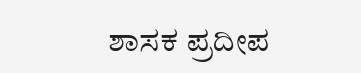ಶಾಸಕ ಪ್ರದೀಪ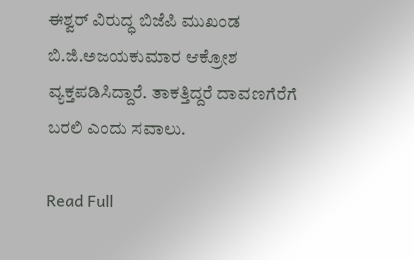ಈಶ್ವರ್ ವಿರುದ್ಧ ಬಿಜೆಪಿ ಮುಖಂಡ ಬಿ.ಜಿ.ಅಜಯಕುಮಾರ ಆಕ್ರೋಶ ವ್ಯಕ್ತಪಡಿಸಿದ್ದಾರೆ. ತಾಕತ್ತಿದ್ದರೆ ದಾವಣಗೆರೆಗೆ ಬರಲಿ ಎಂದು ಸವಾಲು.

Read Full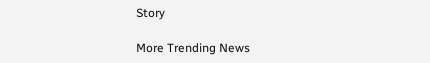Story

More Trending News